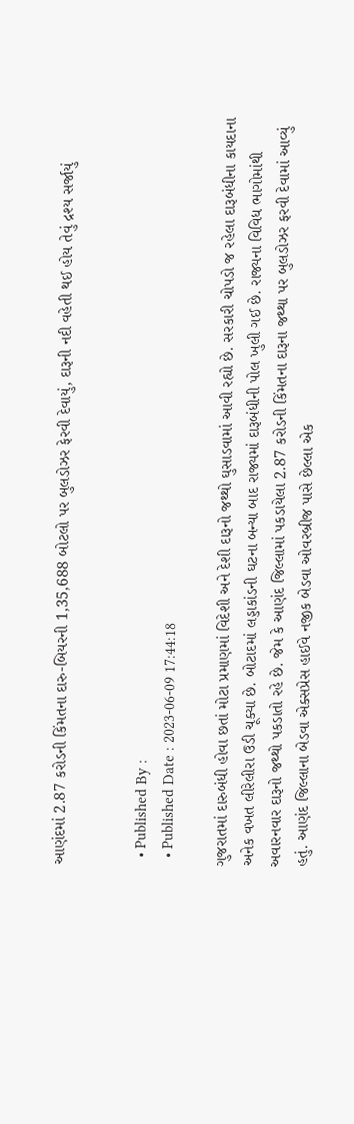આણંદમાં 2.87 કરોડની કિંમતના દારુ-બિયરની 1,35,688 બોટલો પર બુલડોઝર ફેરવી દેવાયું, દારૂની નદી વહેતી થઈ હોય તેવું દ્રશ્ય સર્જાયું


  • Published By :
  • Published Date : 2023-06-09 17:44:18

ગુજરાતમાં દારુબંધી હોવા છતાં મોટા પ્રમાણમાં વિદેશી અને દેશી દારૂનો જથ્થો ઘુસાડવામાં આવી રહ્યો છે. સરકારી ચોપડો જ રહેલા દારૂબંધીના કાયદાના અનેક વખત લીરેલીરા ઉડી ચૂક્યા છે. બોટાદમાં લડ્ડાકાંડની ઘટના બન્યા બાદ રાજ્યમાં દારૂબંધીની પોલ ખુલી ગઈ છે. રાજ્યના વિવિધ ભાગોમાંથી અવારનવાર દારૂનો જથ્થો પકડાતો રહે છે. જેમ કે આણંદ જિલ્લામાં પકડાયેલા 2.87 કરોડની કિંમતના દારૂના જથ્થા પર બુલડોઝર ફરવી દેવામાં આવ્યું હતું. આણંદ જિલ્લાના બેડવા એક્સપ્રેસ હાઈવે નજીક બેડવા ઓવરબ્રીજ પાસે છેલ્લા એક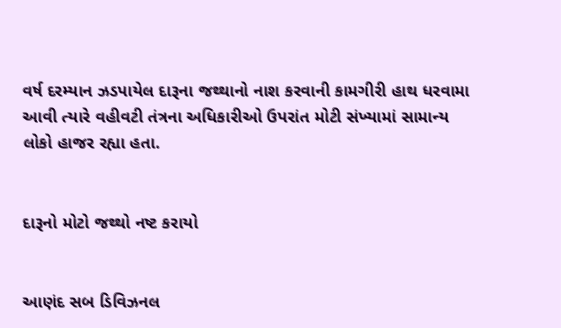વર્ષ દરમ્યાન ઝડપાયેલ દારૂના જથ્થાનો નાશ કરવાની કામગીરી હાથ ધરવામા આવી ત્યારે વહીવટી તંત્રના અધિકારીઓ ઉપરાંત મોટી સંખ્યામાં સામાન્ય લોકો હાજર રહ્યા હતા.


દારૂનો મોટો જથ્થો નષ્ટ કરાયો


આણંદ સબ ડિવિઝનલ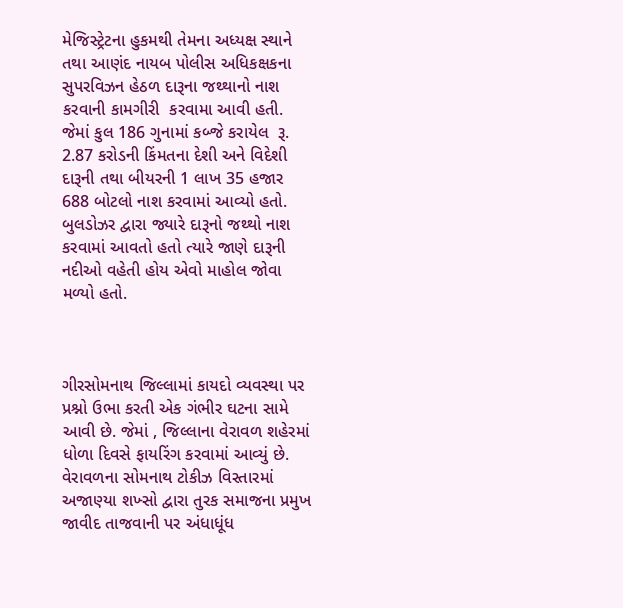મેજિસ્ટ્રેટના હુકમથી તેમના અધ્યક્ષ સ્થાને તથા આણંદ નાયબ પોલીસ અધિકક્ષકના સુપરવિઝન હેઠળ દારૂના જથ્થાનો નાશ કરવાની કામગીરી  કરવામા આવી હતી. જેમાં કુલ 186 ગુનામાં કબ્જે કરાયેલ  રૂ. 2.87 કરોડની કિંમતના દેશી અને વિદેશી દારૂની તથા બીયરની 1 લાખ 35 હજાર 688 બોટલો નાશ કરવામાં આવ્યો હતો. બુલડોઝર દ્વારા જ્યારે દારૂનો જથ્થો નાશ કરવામાં આવતો હતો ત્યારે જાણે દારૂની નદીઓ વહેતી હોય એવો માહોલ જોવા મળ્યો હતો.



ગીરસોમનાથ જિલ્લામાં કાયદો વ્યવસ્થા પર પ્રશ્નો ઉભા કરતી એક ગંભીર ઘટના સામે આવી છે. જેમાં , જિલ્લાના વેરાવળ શહેરમાં ધોળા દિવસે ફાયરિંગ કરવામાં આવ્યું છે. વેરાવળના સોમનાથ ટોકીઝ વિસ્તારમાં અજાણ્યા શખ્સો દ્વારા તુરક સમાજના પ્રમુખ જાવીદ તાજવાની પર અંધાધૂંધ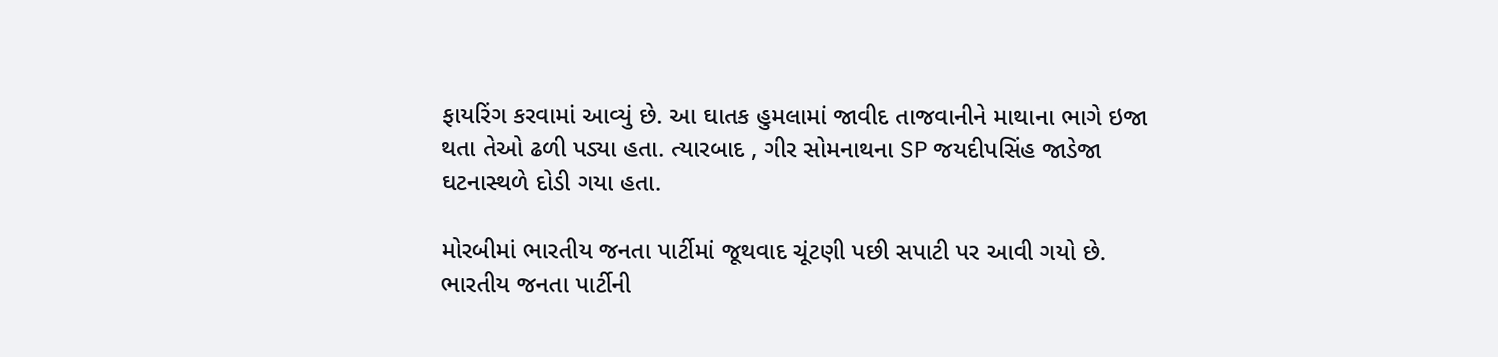ફાયરિંગ કરવામાં આવ્યું છે. આ ઘાતક હુમલામાં જાવીદ તાજવાનીને માથાના ભાગે ઇજા થતા તેઓ ઢળી પડ્યા હતા. ત્યારબાદ , ગીર સોમનાથના SP જયદીપસિંહ જાડેજા ઘટનાસ્થળે દોડી ગયા હતા.

મોરબીમાં ભારતીય જનતા પાર્ટીમાં જૂથવાદ ચૂંટણી પછી સપાટી પર આવી ગયો છે. ભારતીય જનતા પાર્ટીની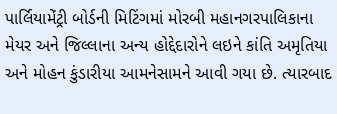પાર્લિયામેંટ્રી બોર્ડની મિટિંગમાં મોરબી મહાનગરપાલિકાના મેયર અને જિલ્લાના અન્ય હોદ્દેદારોને લઇને કાંતિ અમૃતિયા અને મોહન કુંડારીયા આમનેસામને આવી ગયા છે. ત્યારબાદ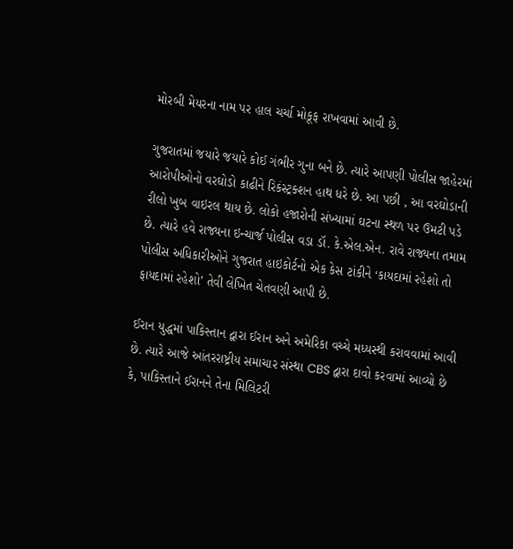મોરબી મેયરના નામ પર હાલ ચર્ચા મોકૂફ રાખવામાં આવી છે.

ગુજરાતમાં જયારે જયારે કોઈ ગંભીર ગુના બને છે. ત્યારે આપણી પોલીસ જાહેરમાં આરોપીઓનો વરઘોડો કાઢીને રિકંસ્ટ્રક્શન હાથ ધરે છે. આ પછી , આ વરઘોડાની રીલો ખુબ વાઇરલ થાય છે. લોકો હજારોની સંખ્યામાં ઘટના સ્થળ પર ઉમટી પડે છે. ત્યારે હવે રાજ્યના ઇન્ચાર્જ પોલીસ વડા ડૉ. કે.એલ.એન. રાવે રાજ્યના તમામ પોલીસ અધિકારીઓને ગુજરાત હાઇકોર્ટનો એક કેસ ટાંકીને ‘કાયદામાં રહેશો તો ફાયદામાં રહેશો’ તેવી લેખિત ચેતવણી આપી છે.

ઈરાન યુદ્ધમાં પાકિસ્તાન દ્વારા ઈરાન અને અમેરિકા વચ્ચે મધ્યસ્થી કરાવવામાં આવી છે. ત્યારે આજે આંતરરાષ્ટ્રીય સમાચાર સંસ્થા CBS દ્વારા દાવો કરવામાં આવ્યો છે કે, પાકિસ્તાને ઈરાનને તેના મિલિટરી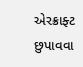એરક્રાફ્ટ છુપાવવા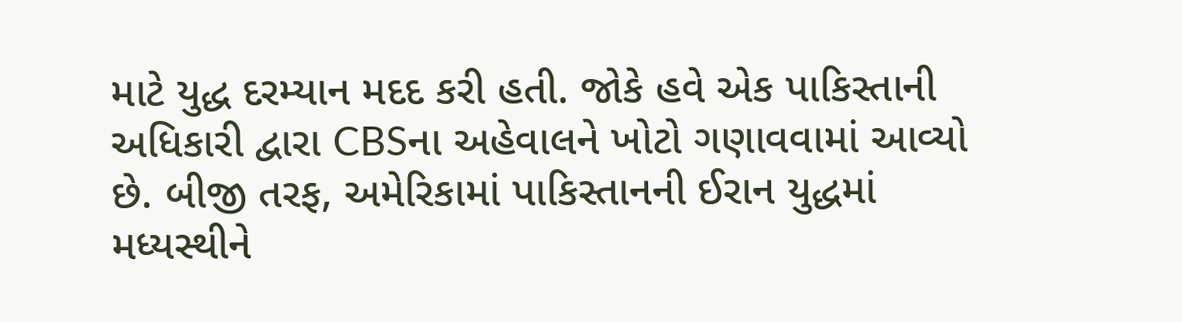માટે યુદ્ધ દરમ્યાન મદદ કરી હતી. જોકે હવે એક પાકિસ્તાની અધિકારી દ્વારા CBSના અહેવાલને ખોટો ગણાવવામાં આવ્યો છે. બીજી તરફ, અમેરિકામાં પાકિસ્તાનની ઈરાન યુદ્ધમાં મધ્યસ્થીને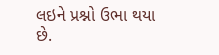લઇને પ્રશ્નો ઉભા થયા છે.